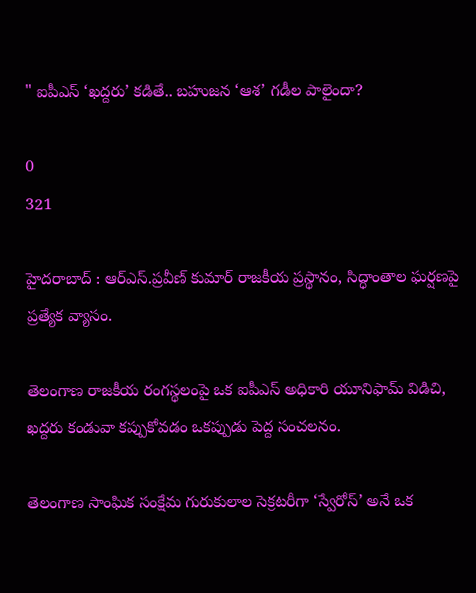" ఐపీఎస్ ‘ఖద్దరు’ కడితే.. బహుజన ‘ఆశ’ గడీల పాలైందా?

0
321

హైదరాబాద్ : ఆర్ఎస్.ప్రవీణ్ కుమార్ రాజకీయ ప్రస్థానం, సిద్ధాంతాల ఘర్షణపై ప్రత్యేక వ్యాసం.

తెలంగాణ రాజకీయ రంగస్థలంపై ఒక ఐపీఎస్ అధికారి యూనిఫామ్ విడిచి, ఖద్దరు కండువా కప్పుకోవడం ఒకప్పుడు పెద్ద సంచలనం.

తెలంగాణ సాంఘిక సంక్షేమ గురుకులాల సెక్రటరీగా ‘స్వేరోస్’ అనే ఒక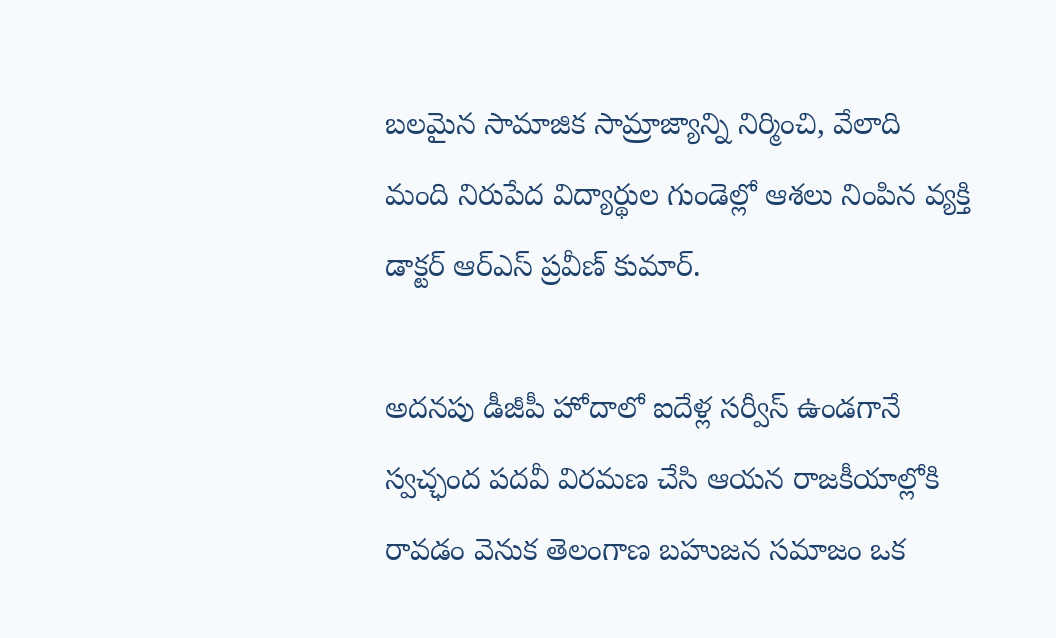బలమైన సామాజిక సామ్రాజ్యాన్ని నిర్మించి, వేలాది మంది నిరుపేద విద్యార్థుల గుండెల్లో ఆశలు నింపిన వ్యక్తి డాక్టర్ ఆర్ఎస్ ప్రవీణ్ కుమార్.

అదనపు డీజీపీ హోదాలో ఐదేళ్ల సర్వీస్ ఉండగానే స్వచ్ఛంద పదవీ విరమణ చేసి ఆయన రాజకీయాల్లోకి రావడం వెనుక తెలంగాణ బహుజన సమాజం ఒక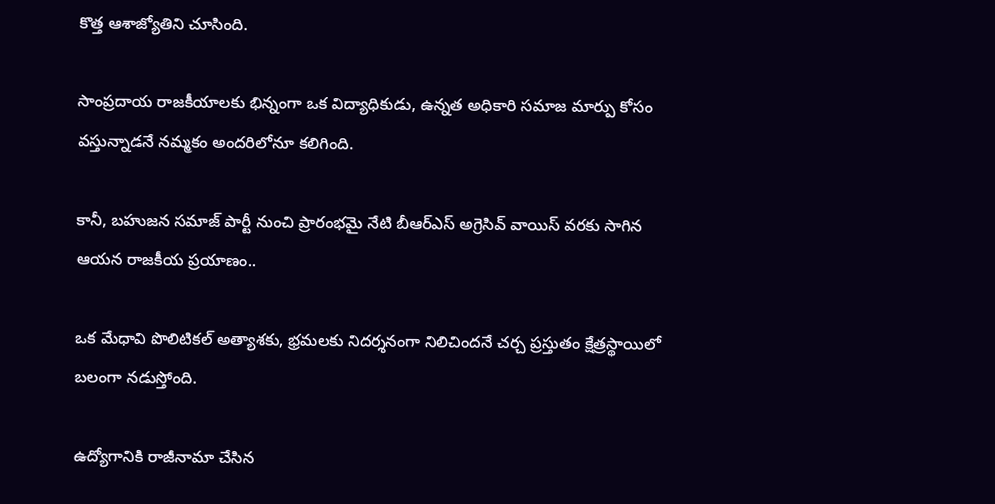కొత్త ఆశాజ్యోతిని చూసింది.

సాంప్రదాయ రాజకీయాలకు భిన్నంగా ఒక విద్యాధికుడు, ఉన్నత అధికారి సమాజ మార్పు కోసం వస్తున్నాడనే నమ్మకం అందరిలోనూ కలిగింది.

కానీ, బహుజన సమాజ్ పార్టీ నుంచి ప్రారంభమై నేటి బీఆర్ఎస్ అగ్రెసివ్ వాయిస్ వరకు సాగిన ఆయన రాజకీయ ప్రయాణం..

ఒక మేధావి పొలిటికల్ అత్యాశకు, భ్రమలకు నిదర్శనంగా నిలిచిందనే చర్చ ప్రస్తుతం క్షేత్రస్థాయిలో బలంగా నడుస్తోంది.

ఉద్యోగానికి రాజీనామా చేసిన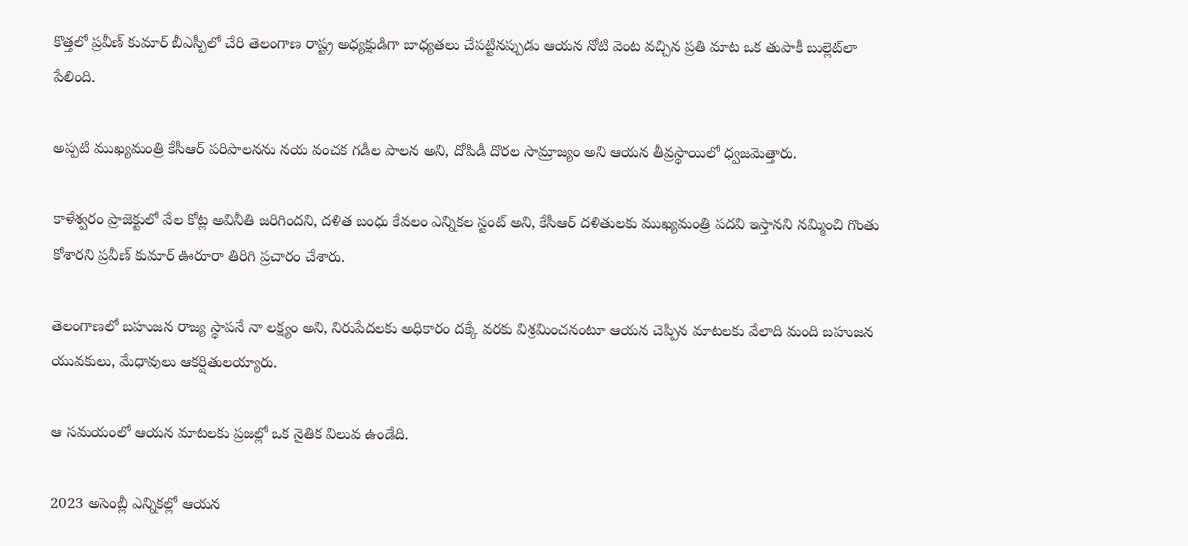కొత్తలో ప్రవీణ్ కుమార్ బీఎస్పీలో చేరి తెలంగాణ రాష్ట్ర అధ్యక్షుడిగా బాధ్యతలు చేపట్టినప్పుడు ఆయన నోటి వెంట వచ్చిన ప్రతి మాట ఒక తుపాకీ బుల్లెట్‌లా పేలింది.

అప్పటి ముఖ్యమంత్రి కేసీఆర్ పరిపాలనను నయ వంచక గడీల పాలన అని, దోపిడీ దొరల సామ్రాజ్యం అని ఆయన తీవ్రస్థాయిలో ధ్వజమెత్తారు.

కాళేశ్వరం ప్రాజెక్టులో వేల కోట్ల అవినీతి జరిగిందని, దళిత బంధు కేవలం ఎన్నికల స్టంట్ అని, కేసీఆర్ దళితులకు ముఖ్యమంత్రి పదవి ఇస్తానని నమ్మించి గొంతు కోశారని ప్రవీణ్ కుమార్ ఊరూరా తిరిగి ప్రచారం చేశారు.

తెలంగాణలో బహుజన రాజ్య స్థాపనే నా లక్ష్యం అని, నిరుపేదలకు అధికారం దక్కే వరకు విశ్రమించనంటూ ఆయన చెప్పిన మాటలకు వేలాది మంది బహుజన యువకులు, మేధావులు ఆకర్షితులయ్యారు.

ఆ సమయంలో ఆయన మాటలకు ప్రజల్లో ఒక నైతిక విలువ ఉండేది.

2023 అసెంబ్లీ ఎన్నికల్లో ఆయన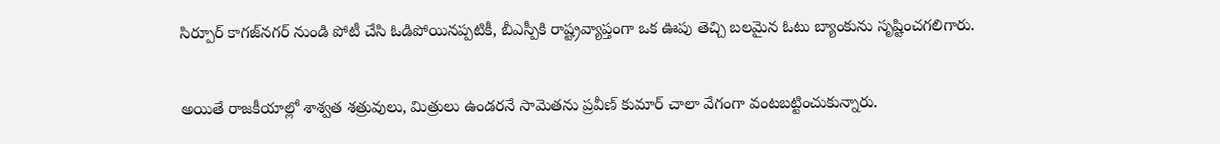సిర్పూర్ కాగజ్‌నగర్ నుండి పోటీ చేసి ఓడిపోయినప్పటికీ, బీఎస్పీకి రాష్ట్రవ్యాప్తంగా ఒక ఊపు తెచ్చి బలమైన ఓటు బ్యాంకును సృష్టించగలిగారు.

అయితే రాజకీయాల్లో శాశ్వత శత్రువులు, మిత్రులు ఉండరనే సామెతను ప్రవీణ్ కుమార్ చాలా వేగంగా వంటబట్టించుకున్నారు.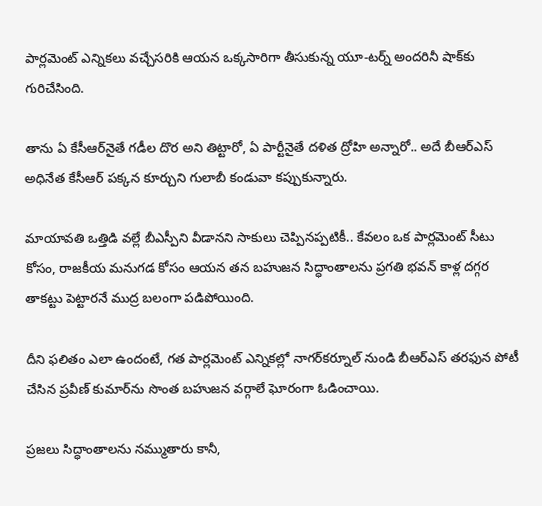పార్లమెంట్ ఎన్నికలు వచ్చేసరికి ఆయన ఒక్కసారిగా తీసుకున్న యూ-టర్న్ అందరినీ షాక్‌కు గురిచేసింది.

తాను ఏ కేసీఆర్‌నైతే గడీల దొర అని తిట్టారో, ఏ పార్టీనైతే దళిత ద్రోహి అన్నారో.. అదే బీఆర్ఎస్ అధినేత కేసీఆర్ పక్కన కూర్చుని గులాబీ కండువా కప్పుకున్నారు.

మాయావతి ఒత్తిడి వల్లే బీఎస్పీని వీడానని సాకులు చెప్పినప్పటికీ.. కేవలం ఒక పార్లమెంట్ సీటు కోసం, రాజకీయ మనుగడ కోసం ఆయన తన బహుజన సిద్ధాంతాలను ప్రగతి భవన్ కాళ్ల దగ్గర తాకట్టు పెట్టారనే ముద్ర బలంగా పడిపోయింది.

దీని ఫలితం ఎలా ఉందంటే, గత పార్లమెంట్ ఎన్నికల్లో నాగర్‌కర్నూల్ నుండి బీఆర్ఎస్ తరఫున పోటీ చేసిన ప్రవీణ్ కుమార్‌ను సొంత బహుజన వర్గాలే ఘోరంగా ఓడించాయి.

ప్రజలు సిద్ధాంతాలను నమ్ముతారు కానీ,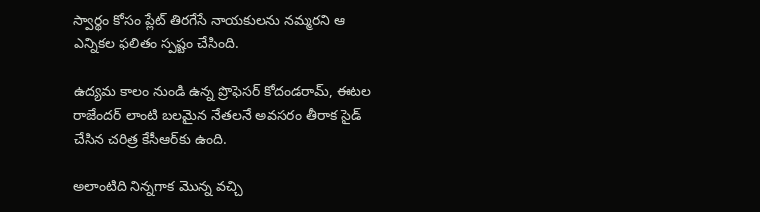స్వార్థం కోసం ప్లేట్ తిరగేసే నాయకులను నమ్మరని ఆ ఎన్నికల ఫలితం స్పష్టం చేసింది.

ఉద్యమ కాలం నుండి ఉన్న ప్రొఫెసర్ కోదండరామ్, ఈటల రాజేందర్ లాంటి బలమైన నేతలనే అవసరం తీరాక సైడ్ చేసిన చరిత్ర కేసీఆర్‌కు ఉంది.

అలాంటిది నిన్నగాక మొన్న వచ్చి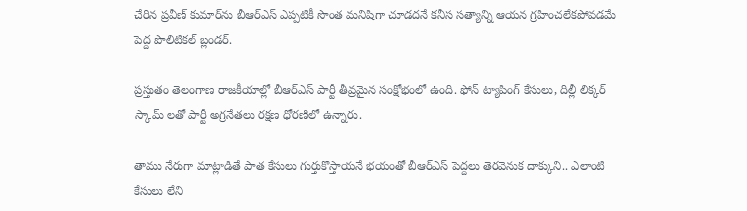చేరిన ప్రవీణ్ కుమార్‌ను బీఆర్ఎస్ ఎప్పటికీ సొంత మనిషిగా చూడదనే కనీస సత్యాన్ని ఆయన గ్రహించలేకపోవడమే పెద్ద పొలిటికల్ బ్లండర్.

ప్రస్తుతం తెలంగాణ రాజకీయాల్లో బీఆర్ఎస్ పార్టీ తీవ్రమైన సంక్షోభంలో ఉంది. ఫోన్ ట్యాపింగ్ కేసులు, దిల్లీ లిక్కర్ స్కామ్ లతో పార్టీ అగ్రనేతలు రక్షణ ధోరణిలో ఉన్నారు.

తాము నేరుగా మాట్లాడితే పాత కేసులు గుర్తుకొస్తాయనే భయంతో బీఆర్ఎస్ పెద్దలు తెరవెనుక దాక్కుని.. ఎలాంటి కేసులు లేని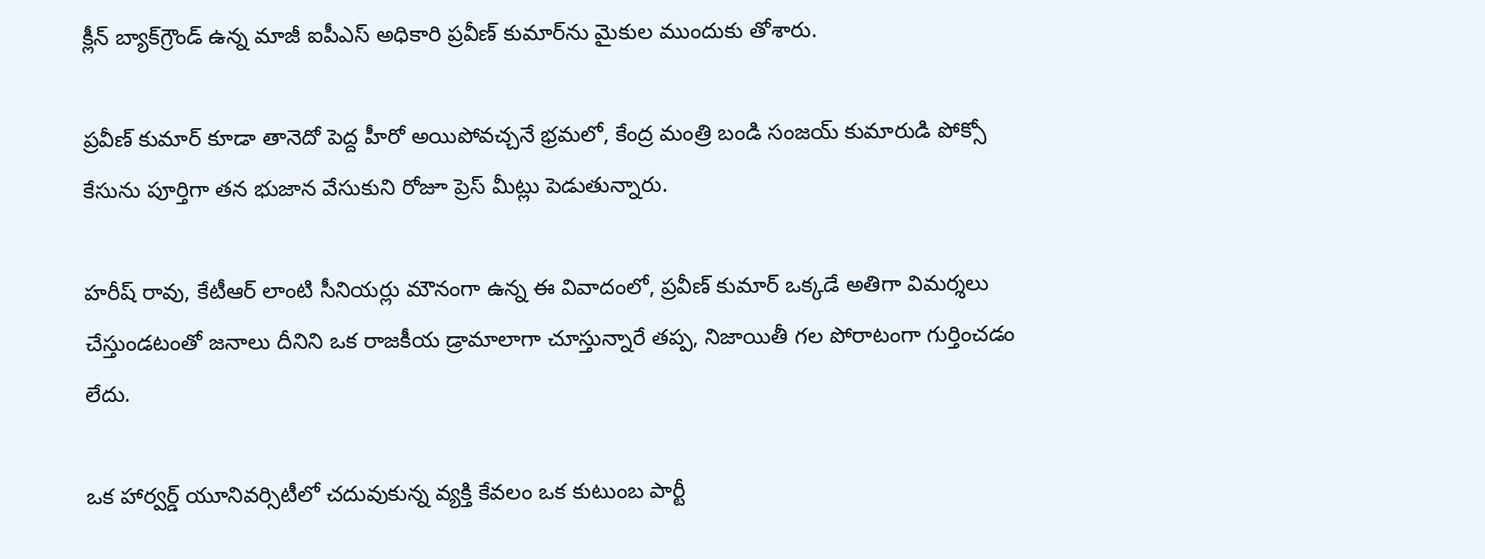క్లీన్ బ్యాక్‌గ్రౌండ్ ఉన్న మాజీ ఐపీఎస్ అధికారి ప్రవీణ్ కుమార్‌ను మైకుల ముందుకు తోశారు.

ప్రవీణ్ కుమార్ కూడా తానెదో పెద్ద హీరో అయిపోవచ్చనే భ్రమలో, కేంద్ర మంత్రి బండి సంజయ్ కుమారుడి పోక్సో కేసును పూర్తిగా తన భుజాన వేసుకుని రోజూ ప్రెస్ మీట్లు పెడుతున్నారు.

హరీష్ రావు, కేటీఆర్ లాంటి సీనియర్లు మౌనంగా ఉన్న ఈ వివాదంలో, ప్రవీణ్ కుమార్ ఒక్కడే అతిగా విమర్శలు చేస్తుండటంతో జనాలు దీనిని ఒక రాజకీయ డ్రామాలాగా చూస్తున్నారే తప్ప, నిజాయితీ గల పోరాటంగా గుర్తించడం లేదు.

ఒక హార్వర్డ్ యూనివర్సిటీలో చదువుకున్న వ్యక్తి కేవలం ఒక కుటుంబ పార్టీ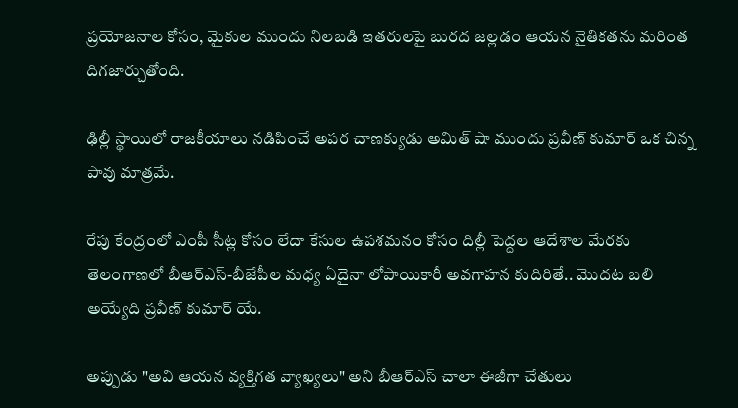ప్రయోజనాల కోసం, మైకుల ముందు నిలబడి ఇతరులపై బురద జల్లడం ఆయన నైతికతను మరింత దిగజార్చుతోంది.

ఢిల్లీ స్థాయిలో రాజకీయాలు నడిపించే అపర చాణక్యుడు అమిత్ షా ముందు ప్రవీణ్ కుమార్ ఒక చిన్న పావు మాత్రమే.

రేపు కేంద్రంలో ఎంపీ సీట్ల కోసం లేదా కేసుల ఉపశమనం కోసం దిల్లీ పెద్దల ఆదేశాల మేరకు తెలంగాణలో బీఆర్ఎస్-బీజేపీల మధ్య ఏదైనా లోపాయికారీ అవగాహన కుదిరితే.. మొదట బలి అయ్యేది ప్రవీణ్ కుమార్‌ యే.

అప్పుడు "అవి ఆయన వ్యక్తిగత వ్యాఖ్యలు" అని బీఆర్ఎస్ చాలా ఈజీగా చేతులు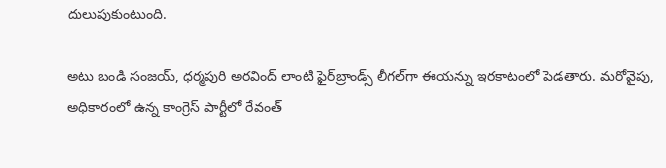దులుపుకుంటుంది.

అటు బండి సంజయ్, ధర్మపురి అరవింద్ లాంటి ఫైర్‌బ్రాండ్స్ లీగల్‌గా ఈయన్ను ఇరకాటంలో పెడతారు. మరోవైపు, అధికారంలో ఉన్న కాంగ్రెస్ పార్టీలో రేవంత్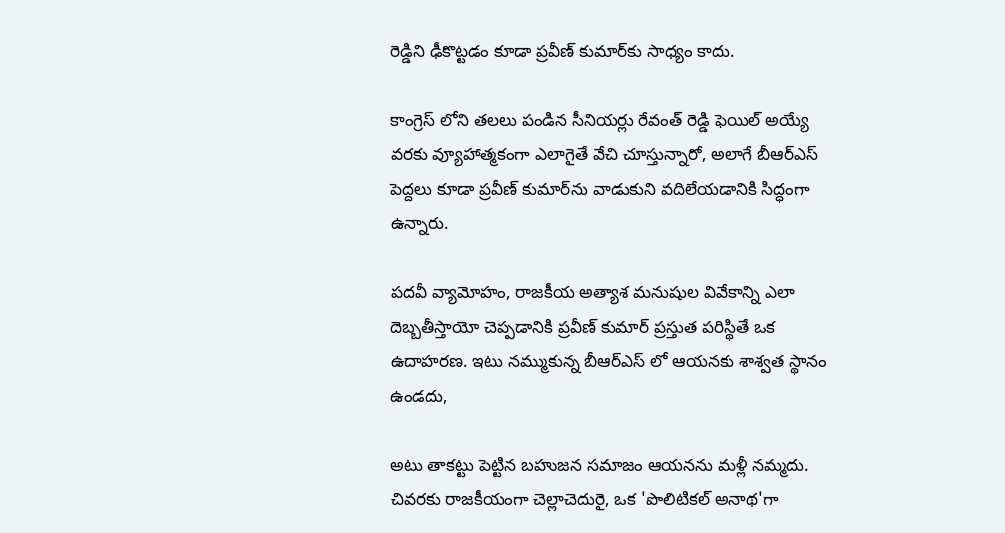రెడ్డిని ఢీకొట్టడం కూడా ప్రవీణ్ కుమార్‌కు సాధ్యం కాదు.

కాంగ్రెస్ లోని తలలు పండిన సీనియర్లు రేవంత్ రెడ్డి ఫెయిల్ అయ్యే వరకు వ్యూహాత్మకంగా ఎలాగైతే వేచి చూస్తున్నారో, అలాగే బీఆర్ఎస్ పెద్దలు కూడా ప్రవీణ్ కుమార్‌ను వాడుకుని వదిలేయడానికి సిద్ధంగా ఉన్నారు.

పదవీ వ్యామోహం, రాజకీయ అత్యాశ మనుషుల వివేకాన్ని ఎలా దెబ్బతీస్తాయో చెప్పడానికి ప్రవీణ్ కుమార్ ప్రస్తుత పరిస్థితే ఒక ఉదాహరణ. ఇటు నమ్ముకున్న బీఆర్ఎస్ లో ఆయనకు శాశ్వత స్థానం ఉండదు,

అటు తాకట్టు పెట్టిన బహుజన సమాజం ఆయనను మళ్లీ నమ్మదు. చివరకు రాజకీయంగా చెల్లాచెదురై, ఒక 'పొలిటికల్ అనాథ'గా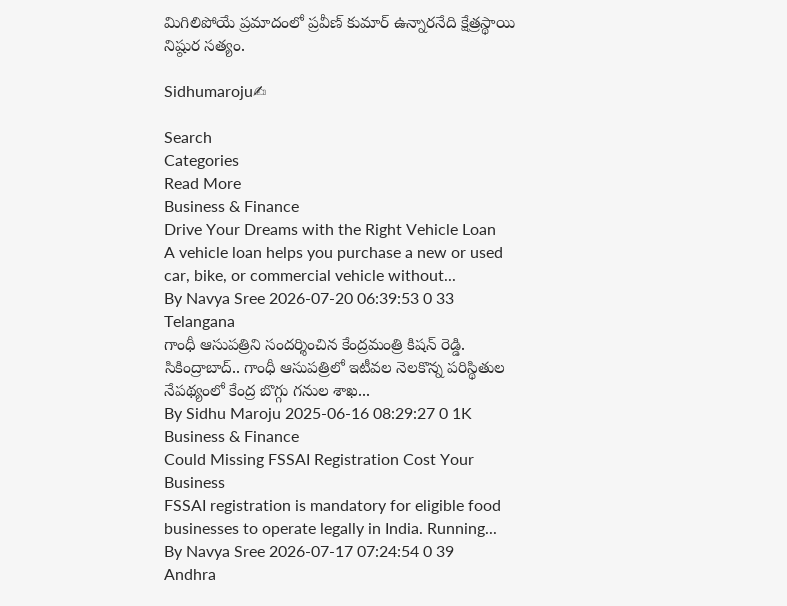మిగిలిపోయే ప్రమాదంలో ప్రవీణ్ కుమార్ ఉన్నారనేది క్షేత్రస్థాయి నిష్ఠుర సత్యం.

Sidhumaroju✍

Search
Categories
Read More
Business & Finance
Drive Your Dreams with the Right Vehicle Loan
A vehicle loan helps you purchase a new or used car, bike, or commercial vehicle without...
By Navya Sree 2026-07-20 06:39:53 0 33
Telangana
గాంధీ ఆసుపత్రిని సందర్శించిన కేంద్రమంత్రి కిషన్ రెడ్డి.
సికింద్రాబాద్.. గాంధీ ఆసుపత్రిలో ఇటీవల నెలకొన్న పరిస్థితుల నేపథ్యంలో కేంద్ర బొగ్గు గనుల శాఖ...
By Sidhu Maroju 2025-06-16 08:29:27 0 1K
Business & Finance
Could Missing FSSAI Registration Cost Your Business
FSSAI registration is mandatory for eligible food businesses to operate legally in India. Running...
By Navya Sree 2026-07-17 07:24:54 0 39
Andhra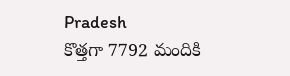Pradesh
కొత్తగా 7792 మందికి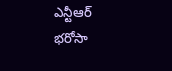ఎన్టీఆర్ భరోసా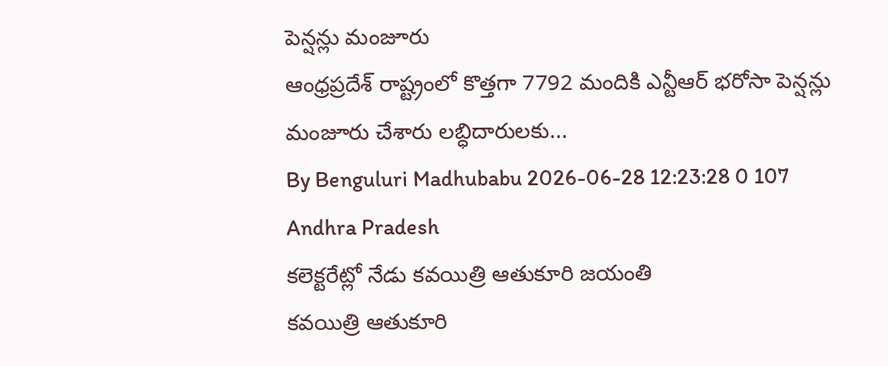పెన్షన్లు మంజూరు
ఆంధ్రప్రదేశ్ రాష్ట్రంలో కొత్తగా 7792 మందికి ఎన్టీఆర్ భరోసా పెన్షన్లు మంజూరు చేశారు లబ్ధిదారులకు...
By Benguluri Madhubabu 2026-06-28 12:23:28 0 107
Andhra Pradesh
కలెక్టరేట్లో నేడు కవయిత్రి ఆతుకూరి జయంతి
కవయిత్రి ఆతుకూరి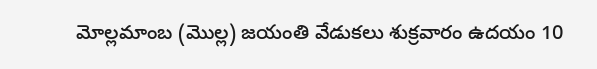మోల్లమాంబ (మొల్ల) జయంతి వేడుకలు శుక్రవారం ఉదయం 10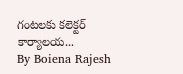గంటలకు కలెక్టర్ కార్యాలయ...
By Boiena Rajesh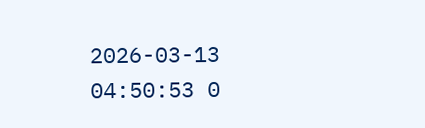2026-03-13 04:50:53 0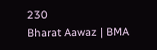230
Bharat Aawaz | BMA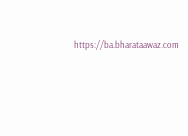https://ba.bharataawaz.com